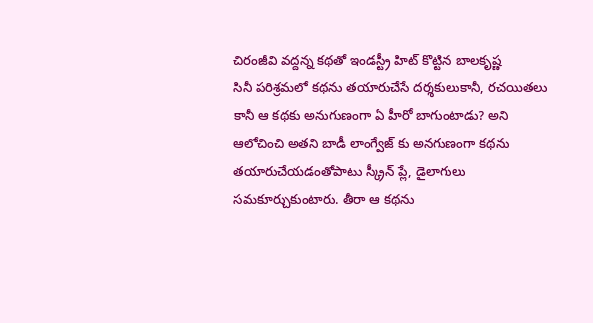చిరంజీవి వద్దన్న కథతో ఇండస్ట్రీ హిట్ కొట్టిన బాలకృష్ణ
సినీ పరిశ్రమలో కథను తయారుచేసే దర్శకులుకానీ, రచయితలు కానీ ఆ కథకు అనుగుణంగా ఏ హీరో బాగుంటాడు? అని ఆలోచించి అతని బాడీ లాంగ్వేజ్ కు అనగుణంగా కథను తయారుచేయడంతోపాటు స్క్రీన్ ప్లే, డైలాగులు సమకూర్చుకుంటారు. తీరా ఆ కథను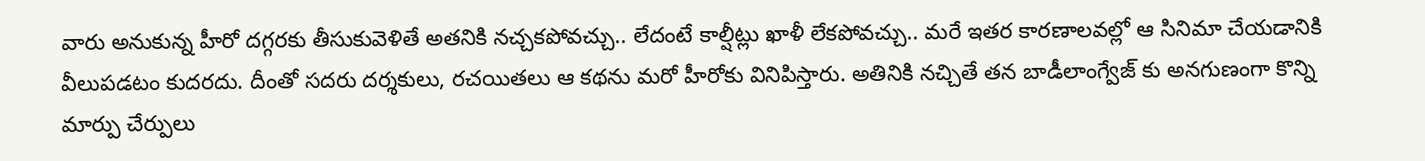వారు అనుకున్న హీరో దగ్గరకు తీసుకువెళితే అతనికి నచ్చకపోవచ్చు.. లేదంటే కాల్షీట్లు ఖాళీ లేకపోవచ్చు.. మరే ఇతర కారణాలవల్లో ఆ సినిమా చేయడానికి వీలుపడటం కుదరదు. దీంతో సదరు దర్శకులు, రచయితలు ఆ కథను మరో హీరోకు వినిపిస్తారు. అతినికి నచ్చితే తన బాడీలాంగ్వేజ్ కు అనగుణంగా కొన్ని మార్పు చేర్పులు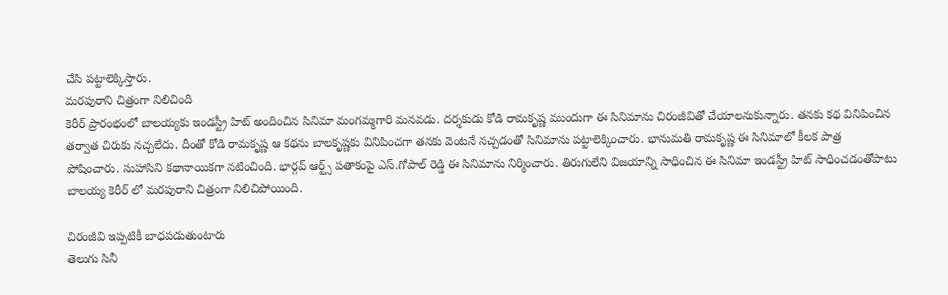చేసి పట్టాలెక్కిస్తారు.
మరపురాని చిత్రంగా నిలిచింది
కెరీర్ ప్రారంభంలో బాలయ్యకు ఇండస్ట్రీ హిట్ అందించిన సినిమా మంగమ్మగారి మనవడు. దర్శకుడు కోడి రామకృష్ణ ముందుగా ఈ సినిమాను చిరంజీవితో చేయాలనుకున్నారు. తనకు కథ వినిపించిన తర్వాత చిరుకు నచ్చలేదు. దీంతో కోడి రామకృష్ణ ఆ కథను బాలకృష్ణకు వినిపించగా తనకు వెంటనే నచ్చడంతో సినిమాను పట్టాలెక్కించారు. భానుమతి రామకృష్ణ ఈ సినిమాలో కీలక పాత్ర పోషించారు. సుహాసిని కథానాయికగా నటించింది. భార్గవ్ ఆర్ట్స్ పతాకంపై ఎస్.గోపాల్ రెడ్డి ఈ సినిమాను నిర్మించారు. తిరుగులేని విజయాన్ని సాధించిన ఈ సినిమా ఇండస్ట్రీ హిట్ సాధించడంతోపాటు బాలయ్య కెరీర్ లో మరపురాని చిత్రంగా నిలిచిపోయింది.

చిరంజీవి ఇప్పటికీ బాధపడుతుంటారు
తెలుగు సినీ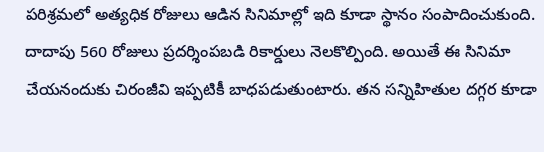పరిశ్రమలో అత్యధిక రోజులు ఆడిన సినిమాల్లో ఇది కూడా స్థానం సంపాదించుకుంది. దాదాపు 560 రోజులు ప్రదర్శింపబడి రికార్డులు నెలకొల్పింది. అయితే ఈ సినిమా చేయనందుకు చిరంజీవి ఇప్పటికీ బాధపడుతుంటారు. తన సన్నిహితుల దగ్గర కూడా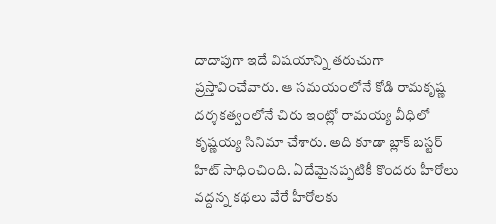దాదాపుగా ఇదే విషయాన్ని తరుచుగా ప్రస్తావించేవారు. ఆ సమయంలోనే కోడి రామకృష్ణ దర్శకత్వంలోనే చిరు ఇంట్లో రామయ్య వీధిలో కృష్ణయ్య సినిమా చేశారు. అది కూడా బ్లాక్ బస్టర్ హిట్ సాధించింది. ఏదేమైనప్పటికీ కొందరు హీరోలు వద్దన్న కథలు వేరే హీరోలకు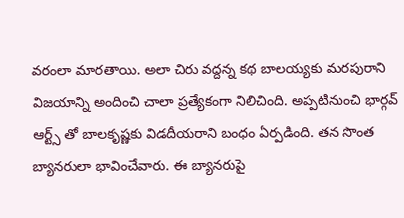వరంలా మారతాయి. అలా చిరు వద్దన్న కథ బాలయ్యకు మరపురాని విజయాన్ని అందించి చాలా ప్రత్యేకంగా నిలిచింది. అప్పటినుంచి భార్గవ్ ఆర్ట్స్ తో బాలకృష్ణకు విడదీయరాని బంధం ఏర్పడింది. తన సొంత బ్యానరులా భావించేవారు. ఈ బ్యానరుపై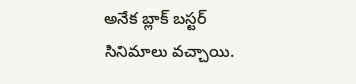అనేక బ్లాక్ బస్టర్ సినిమాలు వచ్చాయి.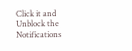Click it and Unblock the Notifications